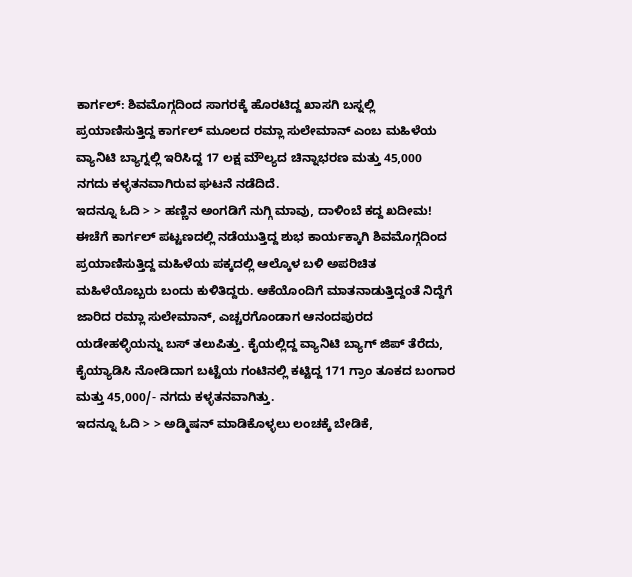ಕಾರ್ಗಲ್: ಶಿವಮೊಗ್ಗದಿಂದ ಸಾಗರಕ್ಕೆ ಹೊರಟಿದ್ದ ಖಾಸಗಿ ಬಸ್ನಲ್ಲಿ ಪ್ರಯಾಣಿಸುತ್ತಿದ್ದ ಕಾರ್ಗಲ್ ಮೂಲದ ರಮ್ಲಾ ಸುಲೇಮಾನ್ ಎಂಬ ಮಹಿಳೆಯ ವ್ಯಾನಿಟಿ ಬ್ಯಾಗ್ನಲ್ಲಿ ಇರಿಸಿದ್ದ 17 ಲಕ್ಷ ಮೌಲ್ಯದ ಚಿನ್ನಾಭರಣ ಮತ್ತು 45,000 ನಗದು ಕಳ್ಳತನವಾಗಿರುವ ಘಟನೆ ನಡೆದಿದೆ.
ಇದನ್ನೂ ಓದಿ > > ಹಣ್ಣಿನ ಅಂಗಡಿಗೆ ನುಗ್ಗಿ ಮಾವು, ದಾಳಿಂಬೆ ಕದ್ದ ಖದೀಮ!
ಈಚೆಗೆ ಕಾರ್ಗಲ್ ಪಟ್ಟಣದಲ್ಲಿ ನಡೆಯುತ್ತಿದ್ದ ಶುಭ ಕಾರ್ಯಕ್ಕಾಗಿ ಶಿವಮೊಗ್ಗದಿಂದ ಪ್ರಯಾಣಿಸುತ್ತಿದ್ದ ಮಹಿಳೆಯ ಪಕ್ಕದಲ್ಲಿ ಆಲ್ಕೊಳ ಬಳಿ ಅಪರಿಚಿತ ಮಹಿಳೆಯೊಬ್ಬರು ಬಂದು ಕುಳಿತಿದ್ದರು. ಆಕೆಯೊಂದಿಗೆ ಮಾತನಾಡುತ್ತಿದ್ದಂತೆ ನಿದ್ದೆಗೆ ಜಾರಿದ ರಮ್ಲಾ ಸುಲೇಮಾನ್, ಎಚ್ಚರಗೊಂಡಾಗ ಆನಂದಪುರದ ಯಡೇಹಳ್ಳಿಯನ್ನು ಬಸ್ ತಲುಪಿತ್ತು. ಕೈಯಲ್ಲಿದ್ದ ವ್ಯಾನಿಟಿ ಬ್ಯಾಗ್ ಜಿಪ್ ತೆರೆದು, ಕೈಯ್ಯಾಡಿಸಿ ನೋಡಿದಾಗ ಬಟ್ಟೆಯ ಗಂಟಿನಲ್ಲಿ ಕಟ್ಟಿದ್ದ 171 ಗ್ರಾಂ ತೂಕದ ಬಂಗಾರ ಮತ್ತು 45,000/- ನಗದು ಕಳ್ಳತನವಾಗಿತ್ತು.
ಇದನ್ನೂ ಓದಿ > > ಅಡ್ಮಿಷನ್ ಮಾಡಿಕೊಳ್ಳಲು ಲಂಚಕ್ಕೆ ಬೇಡಿಕೆ,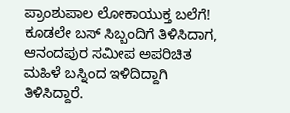ಪ್ರಾಂಶುಪಾಲ ಲೋಕಾಯುಕ್ತ ಬಲೆಗೆ!
ಕೂಡಲೇ ಬಸ್ ಸಿಬ್ಬಂದಿಗೆ ತಿಳಿಸಿದಾಗ, ಆನಂದಪುರ ಸಮೀಪ ಅಪರಿಚಿತ ಮಹಿಳೆ ಬಸ್ನಿಂದ ಇಳಿದಿದ್ದಾಗಿ ತಿಳಿಸಿದ್ದಾರೆ.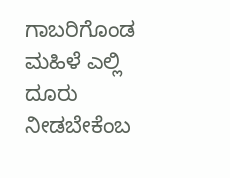ಗಾಬರಿಗೊಂಡ ಮಹಿಳೆ ಎಲ್ಲಿ ದೂರು ನೀಡಬೇಕೆಂಬ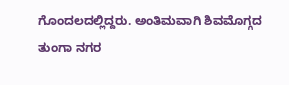ಗೊಂದಲದಲ್ಲಿದ್ದರು. ಅಂತಿಮವಾಗಿ ಶಿವಮೊಗ್ಗದ ತುಂಗಾ ನಗರ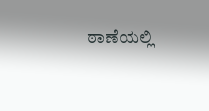ಠಾಣೆಯಲ್ಲಿ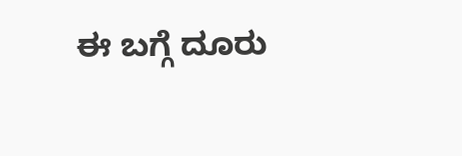ಈ ಬಗ್ಗೆ ದೂರು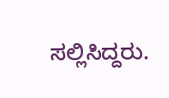ಸಲ್ಲಿಸಿದ್ದರು.